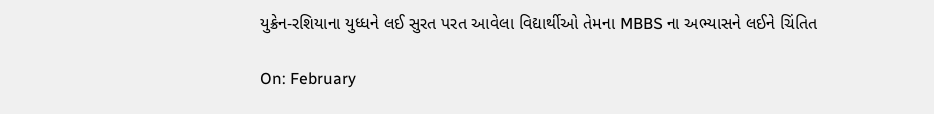યુક્રેન-રશિયાના યુધ્ધને લઈ સુરત પરત આવેલા વિદ્યાર્થીઓ તેમના MBBS ના અભ્યાસને લઈને ચિંતિત

On: February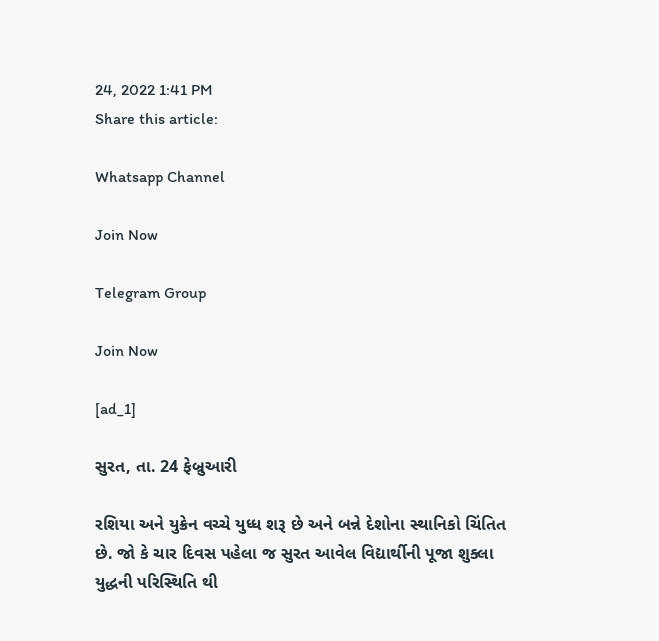24, 2022 1:41 PM
Share this article:

Whatsapp Channel

Join Now

Telegram Group

Join Now

[ad_1]

સુરત, તા. 24 ફેબ્રુઆરી

રશિયા અને યુક્રેન વચ્ચે યુધ્ધ શરૂ છે અને બન્ને દેશોના સ્થાનિકો ચિંતિત છે. જો કે ચાર દિવસ પહેલા જ સુરત આવેલ વિદ્યાર્થીની પૂજા શુક્લા યુદ્ધની પરિસ્થિતિ થી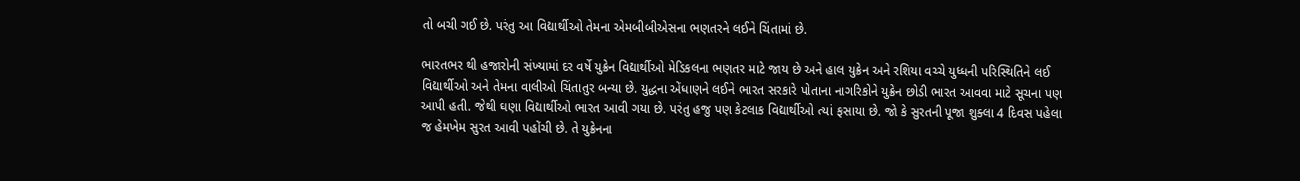તો બચી ગઈ છે. પરંતુ આ વિદ્યાર્થીઓ તેમના એમબીબીએસના ભણતરને લઈને ચિંતામાં છે.

ભારતભર થી હજારોની સંખ્યામાં દર વર્ષે યુક્રેન વિદ્યાર્થીઓ મેડિકલના ભણતર માટે જાય છે અને હાલ યુક્રેન અને રશિયા વચ્ચે યુધ્ધની પરિસ્થિતિને લઈ વિદ્યાર્થીઓ અને તેમના વાલીઓ ચિંતાતુર બન્યા છે. યુદ્ધના એંધાણને લઈને ભારત સરકારે પોતાના નાગરિકોને યુક્રેન છોડી ભારત આવવા માટે સૂચના પણ આપી હતી. જેથી ઘણા વિદ્યાર્થીઓ ભારત આવી ગયા છે. પરંતુ હજુ પણ કેટલાક વિદ્યાર્થીઓ ત્યાં ફસાયા છે. જો કે સુરતની પૂજા શુક્લા 4 દિવસ પહેલા જ હેમખેમ સુરત આવી પહોંચી છે. તે યુક્રેનના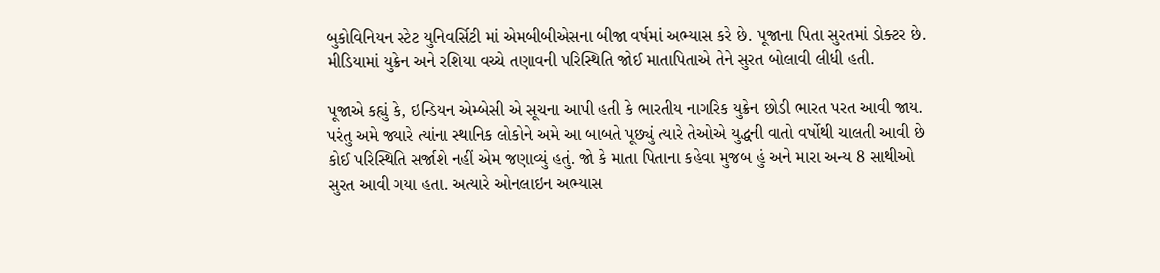બુકોવિનિયન સ્ટેટ યુનિવર્સિટી માં એમબીબીએસના બીજા વર્ષમાં અભ્યાસ કરે છે. પૂજાના પિતા સુરતમાં ડોક્ટર છે. મીડિયામાં યુક્રેન અને રશિયા વચ્ચે તણાવની પરિસ્થિતિ જોઈ માતાપિતાએ તેને સુરત બોલાવી લીધી હતી.

પૂજાએ કહ્યું કે, ઇન્ડિયન એમ્બેસી એ સૂચના આપી હતી કે ભારતીય નાગરિક યુક્રેન છોડી ભારત પરત આવી જાય. પરંતુ અમે જ્યારે ત્યાંના સ્થાનિક લોકોને અમે આ બાબતે પૂછ્યું ત્યારે તેઓએ યુદ્ધની વાતો વર્ષોથી ચાલતી આવી છે કોઈ પરિસ્થિતિ સર્જાશે નહીં એમ જણાવ્યું હતું. જો કે માતા પિતાના કહેવા મુજબ હું અને મારા અન્ય 8 સાથીઓ સુરત આવી ગયા હતા. અત્યારે ઓનલાઇન અભ્યાસ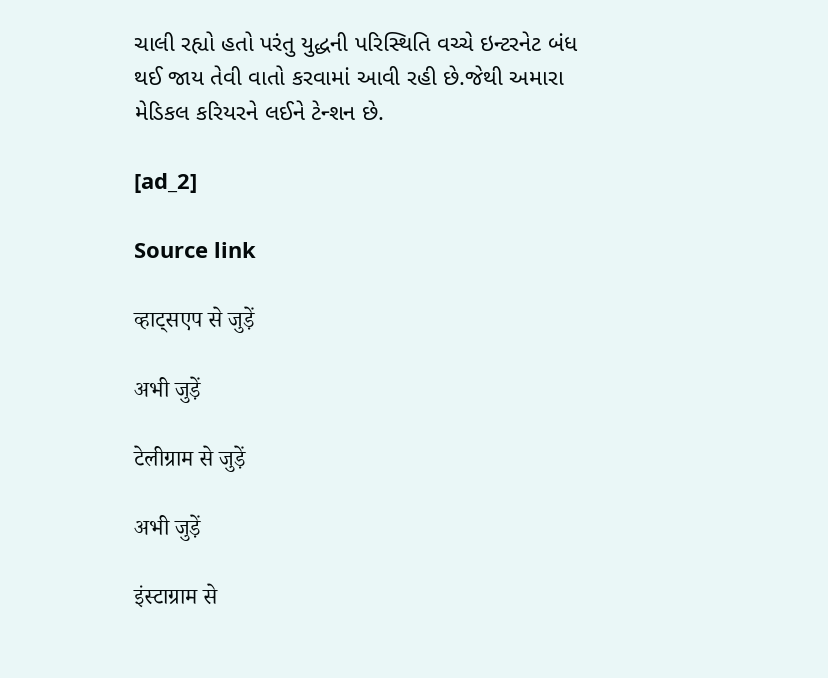ચાલી રહ્યો હતો પરંતુ યુદ્ધની પરિસ્થિતિ વચ્ચે ઇન્ટરનેટ બંધ થઈ જાય તેવી વાતો કરવામાં આવી રહી છે.જેથી અમારા મેડિકલ કરિયરને લઈને ટેન્શન છે.

[ad_2]

Source link

व्हाट्सएप से जुड़ें

अभी जुड़ें

टेलीग्राम से जुड़ें

अभी जुड़ें

इंस्टाग्राम से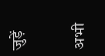जुड़ें

अभी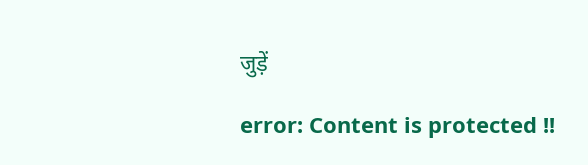जुड़ें

error: Content is protected !!